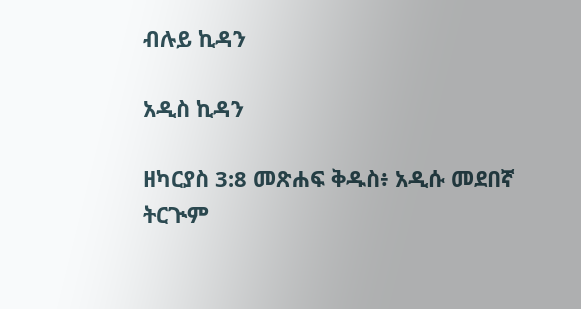ብሉይ ኪዳን

አዲስ ኪዳን

ዘካርያስ 3:8 መጽሐፍ ቅዱስ፥ አዲሱ መደበኛ ትርጒም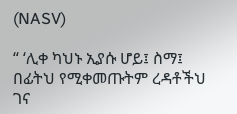(NASV)

“ ‘ሊቀ ካህኑ ኢያሱ ሆይ፤ ስማ፤ በፊትህ የሚቀመጡትም ረዳቶችህ ገና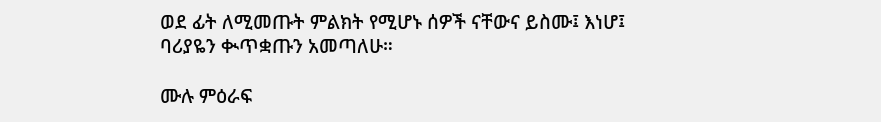ወደ ፊት ለሚመጡት ምልክት የሚሆኑ ሰዎች ናቸውና ይስሙ፤ እነሆ፤ ባሪያዬን ቊጥቋጡን አመጣለሁ።

ሙሉ ምዕራፍ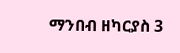ማንበብ ዘካርያስ 3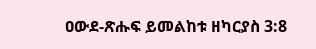ዐውደ-ጽሑፍ ይመልከቱ ዘካርያስ 3:8